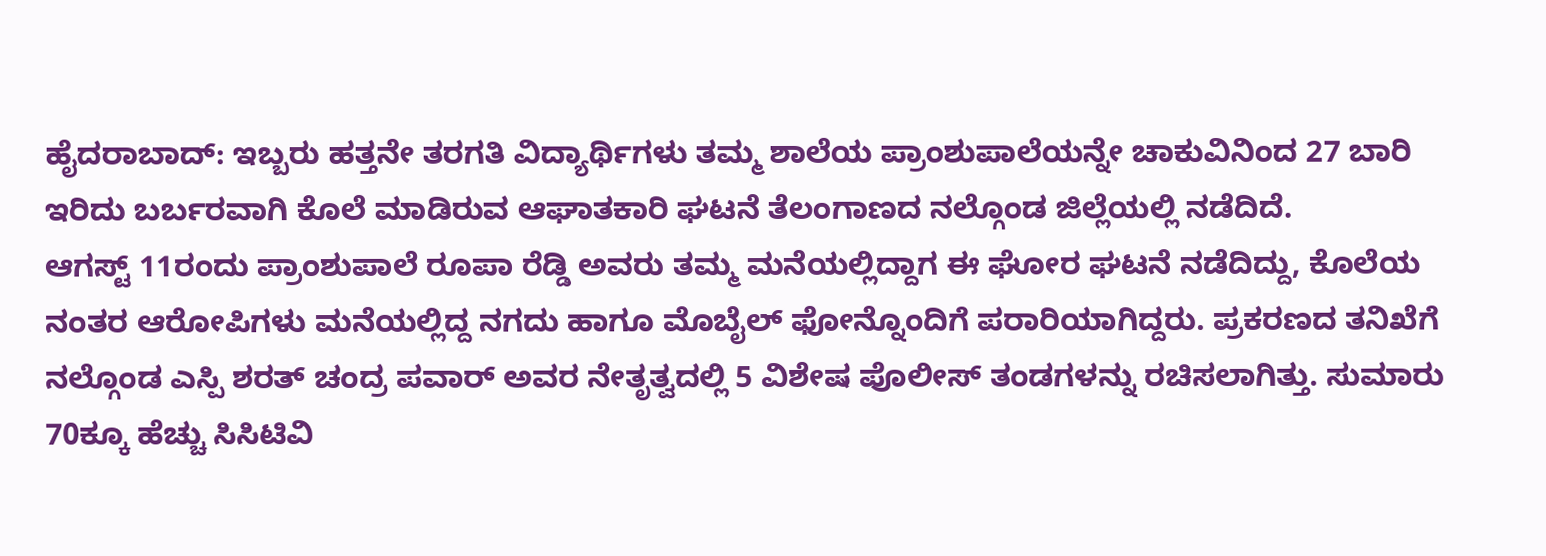ಹೈದರಾಬಾದ್: ಇಬ್ಬರು ಹತ್ತನೇ ತರಗತಿ ವಿದ್ಯಾರ್ಥಿಗಳು ತಮ್ಮ ಶಾಲೆಯ ಪ್ರಾಂಶುಪಾಲೆಯನ್ನೇ ಚಾಕುವಿನಿಂದ 27 ಬಾರಿ ಇರಿದು ಬರ್ಬರವಾಗಿ ಕೊಲೆ ಮಾಡಿರುವ ಆಘಾತಕಾರಿ ಘಟನೆ ತೆಲಂಗಾಣದ ನಲ್ಗೊಂಡ ಜಿಲ್ಲೆಯಲ್ಲಿ ನಡೆದಿದೆ.
ಆಗಸ್ಟ್ 11ರಂದು ಪ್ರಾಂಶುಪಾಲೆ ರೂಪಾ ರೆಡ್ಡಿ ಅವರು ತಮ್ಮ ಮನೆಯಲ್ಲಿದ್ದಾಗ ಈ ಘೋರ ಘಟನೆ ನಡೆದಿದ್ದು, ಕೊಲೆಯ ನಂತರ ಆರೋಪಿಗಳು ಮನೆಯಲ್ಲಿದ್ದ ನಗದು ಹಾಗೂ ಮೊಬೈಲ್ ಫೋನ್ನೊಂದಿಗೆ ಪರಾರಿಯಾಗಿದ್ದರು. ಪ್ರಕರಣದ ತನಿಖೆಗೆ ನಲ್ಗೊಂಡ ಎಸ್ಪಿ ಶರತ್ ಚಂದ್ರ ಪವಾರ್ ಅವರ ನೇತೃತ್ವದಲ್ಲಿ 5 ವಿಶೇಷ ಪೊಲೀಸ್ ತಂಡಗಳನ್ನು ರಚಿಸಲಾಗಿತ್ತು. ಸುಮಾರು 70ಕ್ಕೂ ಹೆಚ್ಚು ಸಿಸಿಟಿವಿ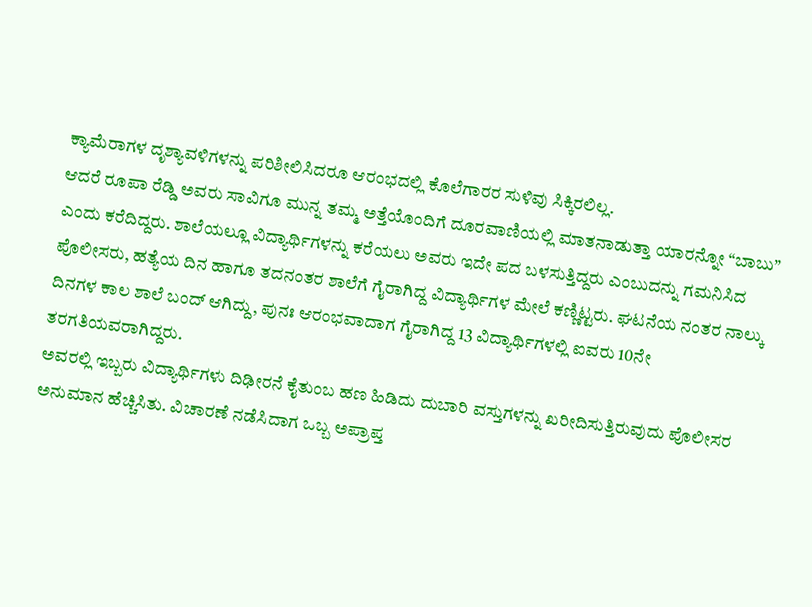ಕ್ಯಾಮೆರಾಗಳ ದೃಶ್ಯಾವಳಿಗಳನ್ನು ಪರಿಶೀಲಿಸಿದರೂ ಆರಂಭದಲ್ಲಿ ಕೊಲೆಗಾರರ ಸುಳಿವು ಸಿಕ್ಕಿರಲಿಲ್ಲ.
ಆದರೆ ರೂಪಾ ರೆಡ್ಡಿ ಅವರು ಸಾವಿಗೂ ಮುನ್ನ ತಮ್ಮ ಅತ್ತೆಯೊಂದಿಗೆ ದೂರವಾಣಿಯಲ್ಲಿ ಮಾತನಾಡುತ್ತಾ ಯಾರನ್ನೋ “ಬಾಬು” ಎಂದು ಕರೆದಿದ್ದರು. ಶಾಲೆಯಲ್ಲೂ ವಿದ್ಯಾರ್ಥಿಗಳನ್ನು ಕರೆಯಲು ಅವರು ಇದೇ ಪದ ಬಳಸುತ್ತಿದ್ದರು ಎಂಬುದನ್ನು ಗಮನಿಸಿದ ಪೊಲೀಸರು, ಹತ್ಯೆಯ ದಿನ ಹಾಗೂ ತದನಂತರ ಶಾಲೆಗೆ ಗೈರಾಗಿದ್ದ ವಿದ್ಯಾರ್ಥಿಗಳ ಮೇಲೆ ಕಣ್ಣಿಟ್ಟರು. ಘಟನೆಯ ನಂತರ ನಾಲ್ಕು ದಿನಗಳ ಕಾಲ ಶಾಲೆ ಬಂದ್ ಆಗಿದ್ದು, ಪುನಃ ಆರಂಭವಾದಾಗ ಗೈರಾಗಿದ್ದ 13 ವಿದ್ಯಾರ್ಥಿಗಳಲ್ಲಿ ಐವರು 10ನೇ ತರಗತಿಯವರಾಗಿದ್ದರು.
ಅವರಲ್ಲಿ ಇಬ್ಬರು ವಿದ್ಯಾರ್ಥಿಗಳು ದಿಢೀರನೆ ಕೈತುಂಬ ಹಣ ಹಿಡಿದು ದುಬಾರಿ ವಸ್ತುಗಳನ್ನು ಖರೀದಿಸುತ್ತಿರುವುದು ಪೊಲೀಸರ ಅನುಮಾನ ಹೆಚ್ಚಿಸಿತು. ವಿಚಾರಣೆ ನಡೆಸಿದಾಗ ಒಬ್ಬ ಅಪ್ರಾಪ್ತ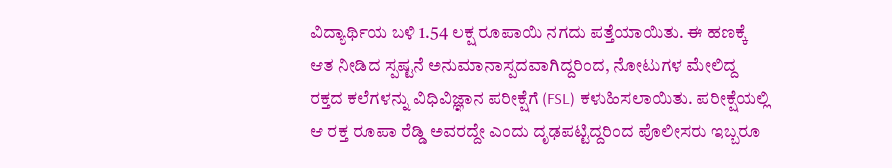ವಿದ್ಯಾರ್ಥಿಯ ಬಳಿ 1.54 ಲಕ್ಷ ರೂಪಾಯಿ ನಗದು ಪತ್ತೆಯಾಯಿತು. ಈ ಹಣಕ್ಕೆ ಆತ ನೀಡಿದ ಸ್ಪಷ್ಟನೆ ಅನುಮಾನಾಸ್ಪದವಾಗಿದ್ದರಿಂದ, ನೋಟುಗಳ ಮೇಲಿದ್ದ ರಕ್ತದ ಕಲೆಗಳನ್ನು ವಿಧಿವಿಜ್ಞಾನ ಪರೀಕ್ಷೆಗೆ (FSL) ಕಳುಹಿಸಲಾಯಿತು. ಪರೀಕ್ಷೆಯಲ್ಲಿ ಆ ರಕ್ತ ರೂಪಾ ರೆಡ್ಡಿ ಅವರದ್ದೇ ಎಂದು ದೃಢಪಟ್ಟಿದ್ದರಿಂದ ಪೊಲೀಸರು ಇಬ್ಬರೂ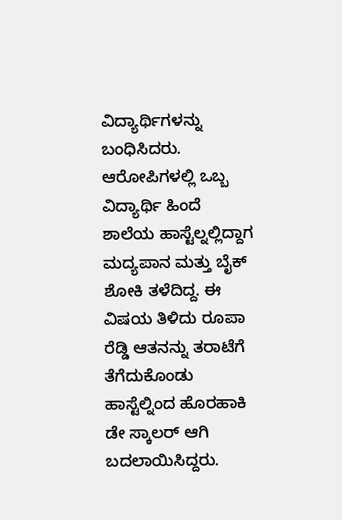ವಿದ್ಯಾರ್ಥಿಗಳನ್ನು ಬಂಧಿಸಿದರು.
ಆರೋಪಿಗಳಲ್ಲಿ ಒಬ್ಬ ವಿದ್ಯಾರ್ಥಿ ಹಿಂದೆ ಶಾಲೆಯ ಹಾಸ್ಟೆಲ್ನಲ್ಲಿದ್ದಾಗ ಮದ್ಯಪಾನ ಮತ್ತು ಬೈಕ್ ಶೋಕಿ ತಳೆದಿದ್ದ. ಈ ವಿಷಯ ತಿಳಿದು ರೂಪಾ ರೆಡ್ಡಿ ಆತನನ್ನು ತರಾಟೆಗೆ ತೆಗೆದುಕೊಂಡು ಹಾಸ್ಟೆಲ್ನಿಂದ ಹೊರಹಾಕಿ ಡೇ ಸ್ಕಾಲರ್ ಆಗಿ ಬದಲಾಯಿಸಿದ್ದರು.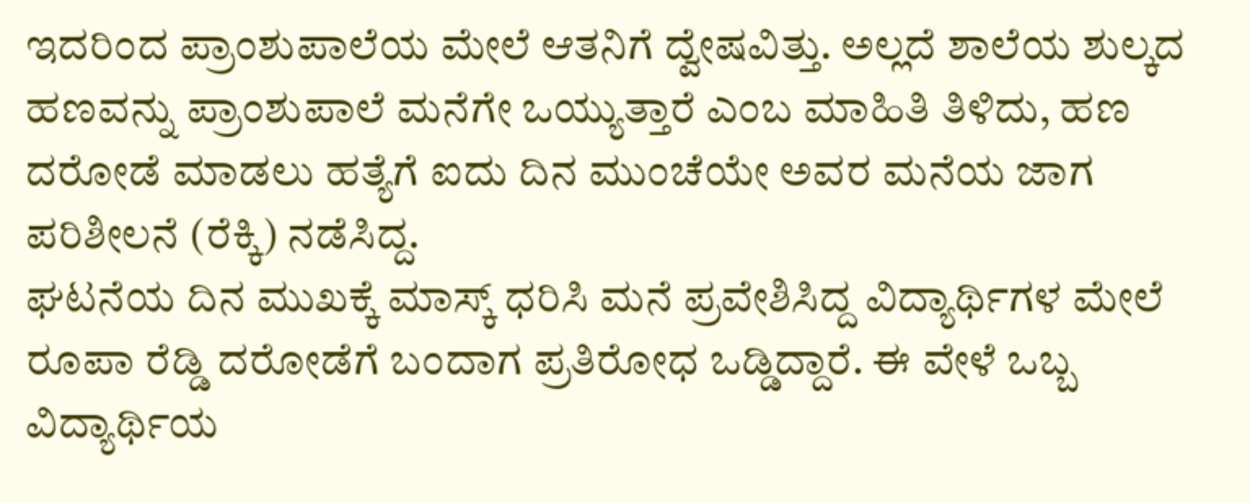ಇದರಿಂದ ಪ್ರಾಂಶುಪಾಲೆಯ ಮೇಲೆ ಆತನಿಗೆ ದ್ವೇಷವಿತ್ತು. ಅಲ್ಲದೆ ಶಾಲೆಯ ಶುಲ್ಕದ ಹಣವನ್ನು ಪ್ರಾಂಶುಪಾಲೆ ಮನೆಗೇ ಒಯ್ಯುತ್ತಾರೆ ಎಂಬ ಮಾಹಿತಿ ತಿಳಿದು, ಹಣ ದರೋಡೆ ಮಾಡಲು ಹತ್ಯೆಗೆ ಐದು ದಿನ ಮುಂಚೆಯೇ ಅವರ ಮನೆಯ ಜಾಗ ಪರಿಶೀಲನೆ (ರೆಕ್ಕಿ) ನಡೆಸಿದ್ದ.
ಘಟನೆಯ ದಿನ ಮುಖಕ್ಕೆ ಮಾಸ್ಕ್ ಧರಿಸಿ ಮನೆ ಪ್ರವೇಶಿಸಿದ್ದ ವಿದ್ಯಾರ್ಥಿಗಳ ಮೇಲೆ ರೂಪಾ ರೆಡ್ಡಿ ದರೋಡೆಗೆ ಬಂದಾಗ ಪ್ರತಿರೋಧ ಒಡ್ಡಿದ್ದಾರೆ. ಈ ವೇಳೆ ಒಬ್ಬ ವಿದ್ಯಾರ್ಥಿಯ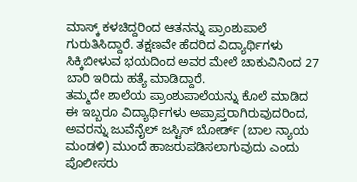ಮಾಸ್ಕ್ ಕಳಚಿದ್ದರಿಂದ ಆತನನ್ನು ಪ್ರಾಂಶುಪಾಲೆ ಗುರುತಿಸಿದ್ದಾರೆ. ತಕ್ಷಣವೇ ಹೆದರಿದ ವಿದ್ಯಾರ್ಥಿಗಳು ಸಿಕ್ಕಿಬೀಳುವ ಭಯದಿಂದ ಅವರ ಮೇಲೆ ಚಾಕುವಿನಿಂದ 27 ಬಾರಿ ಇರಿದು ಹತ್ಯೆ ಮಾಡಿದ್ದಾರೆ.
ತಮ್ಮದೇ ಶಾಲೆಯ ಪ್ರಾಂಶುಪಾಲೆಯನ್ನು ಕೊಲೆ ಮಾಡಿದ ಈ ಇಬ್ಬರೂ ವಿದ್ಯಾರ್ಥಿಗಳು ಅಪ್ರಾಪ್ತರಾಗಿರುವುದರಿಂದ, ಅವರನ್ನು ಜುವೆನೈಲ್ ಜಸ್ಟಿಸ್ ಬೋರ್ಡ್ (ಬಾಲ ನ್ಯಾಯ ಮಂಡಳಿ) ಮುಂದೆ ಹಾಜರುಪಡಿಸಲಾಗುವುದು ಎಂದು ಪೊಲೀಸರು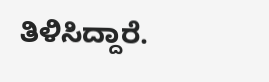ತಿಳಿಸಿದ್ದಾರೆ.